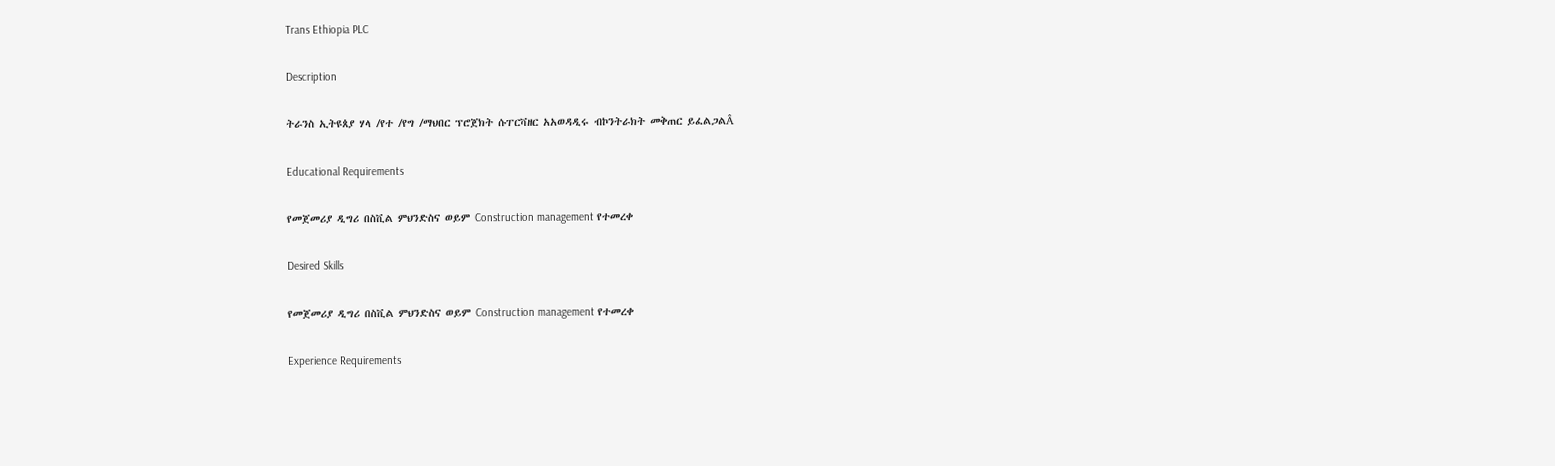Trans Ethiopia PLC

Description

ትራንስ ኢትዩጰያ ሃላ /የተ /የግ /ማህበር ፕሮጀክት ሱፐርቫዘር አአወዳዲሩ ብኮንትራክት መቅጠር ይፈልጋልÂ

Educational Requirements

የመጀመሪያ ዲግሪ በስቪል ምህንድስና ወይም Construction management የተመረቀ

Desired Skills

የመጀመሪያ ዲግሪ በስቪል ምህንድስና ወይም Construction management የተመረቀ

Experience Requirements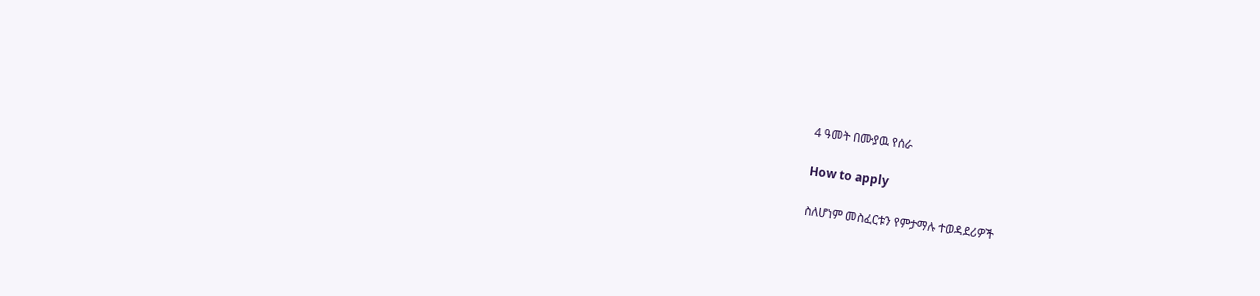4 ዓመት በሙያዉ የሰራ

How to apply

ስለሆነም መስፈርቱን የምታማሉ ተወዳደሪዎች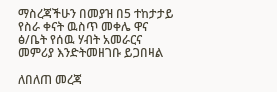ማስረጃችሁን በመያዝ በ5 ተከታታይ የስራ ቀናት ዉስጥ መቀሌ ዋና ፅ/ቤት የሰዉ ሃብት አመራርና መምሪያ እንድትመዘገቡ ይጋበዛል

ለበለጠ መረጃ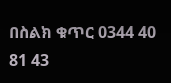በስልክ ቁጥር 0344 40 81 43